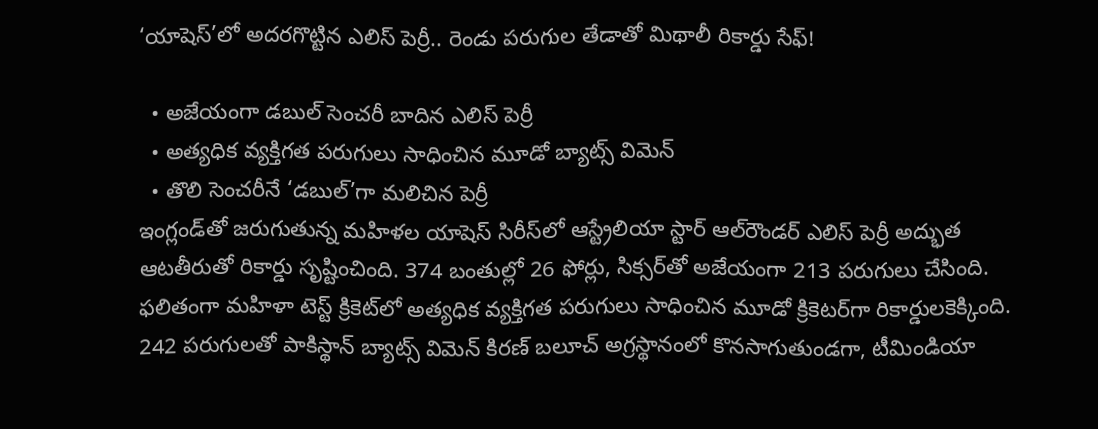‘యాషెస్‌’లో అదరగొట్టిన ఎలిస్ పెర్రీ.. రెండు పరుగుల తేడాతో మిథాలీ రికార్డు సేఫ్!

  • అజేయంగా డబుల్ సెంచరీ బాదిన ఎలిస్ పెర్రీ
  • అత్యధిక వ్యక్తిగత పరుగులు సాధించిన మూడో బ్యాట్స్ విమెన్
  • తొలి సెంచరీనే ‘డబుల్’గా మలిచిన పెర్రీ
ఇంగ్లండ్‌తో జరుగుతున్న మహిళల యాషెస్ సిరీస్‌లో ఆస్ట్రేలియా స్టార్ ఆల్‌రౌండర్ ఎలిస్ పెర్రీ అద్భుత ఆటతీరుతో రికార్డు సృష్టించింది. 374 బంతుల్లో 26 ఫోర్లు, సిక్సర్‌తో అజేయంగా 213 పరుగులు చేసింది. ఫలితంగా మహిళా టెస్ట్ క్రికెట్‌లో అత్యధిక వ్యక్తిగత పరుగులు సాధించిన మూడో క్రికెటర్‌గా రికార్డులకెక్కింది. 242 పరుగులతో పాకిస్థాన్ బ్యాట్స్ విమెన్ కిరణ్ బలూచ్ అగ్రస్థానంలో కొనసాగుతుండగా, టీమిండియా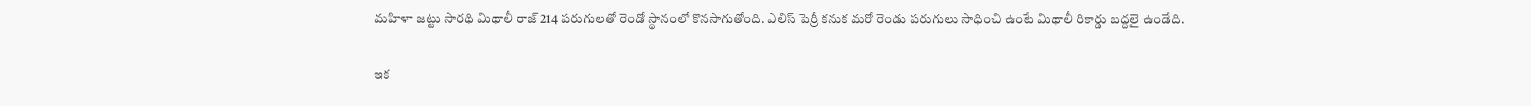మహిళా జట్టు సారథి మిథాలీ రాజ్ 214 పరుగులతో రెండో స్థానంలో కొనసాగుతోంది. ఎలిస్ పెర్రీ కనుక మరో రెండు పరుగులు సాధించి ఉంటే మిథాలీ రికార్డు బద్దలై ఉండేది.

ఇక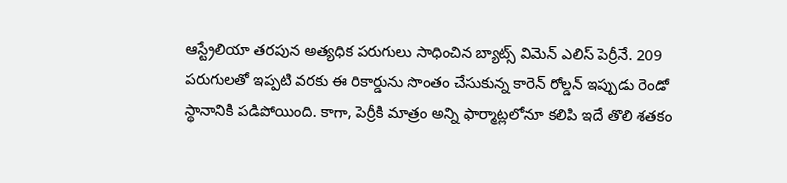ఆస్ట్రేలియా తరపున అత్యధిక పరుగులు సాధించిన బ్యాట్స్ విమెన్ ఎలిస్ పెర్రీనే. 209 పరుగులతో ఇప్పటి వరకు ఈ రికార్డును సొంతం చేసుకున్న కారెన్ రోల్డన్ ఇప్పుడు రెండో స్థానానికి పడిపోయింది. కాగా, పెర్రీకి మాత్రం అన్ని ఫార్మాట్లలోనూ కలిపి ఇదే తొలి శతకం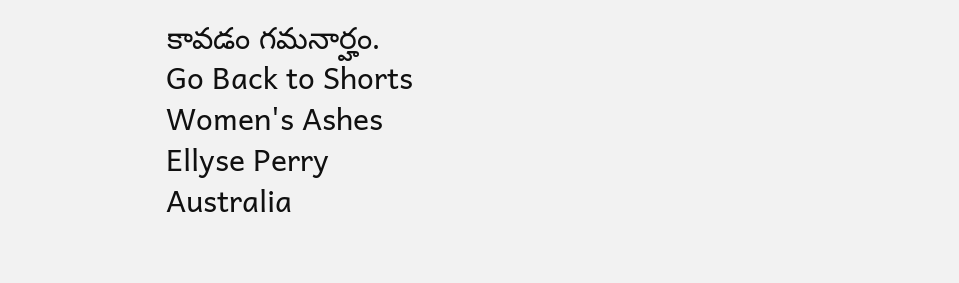కావడం గమనార్హం.
Go Back to Shorts
Women's Ashes
Ellyse Perry
Australia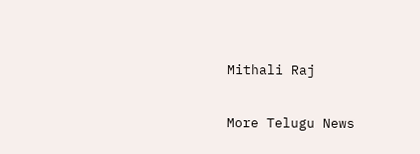Mithali Raj

More Telugu News